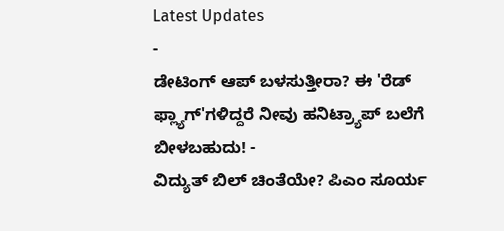Latest Updates
-
ಡೇಟಿಂಗ್ ಆಪ್ ಬಳಸುತ್ತೀರಾ? ಈ 'ರೆಡ್ ಫ್ಲ್ಯಾಗ್'ಗಳಿದ್ದರೆ ನೀವು ಹನಿಟ್ರ್ಯಾಪ್ ಬಲೆಗೆ ಬೀಳಬಹುದು! -
ವಿದ್ಯುತ್ ಬಿಲ್ ಚಿಂತೆಯೇ? ಪಿಎಂ ಸೂರ್ಯ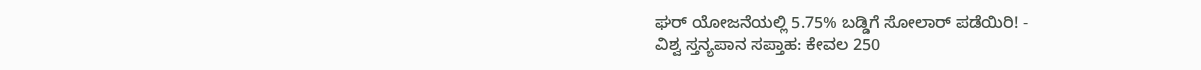ಘರ್ ಯೋಜನೆಯಲ್ಲಿ 5.75% ಬಡ್ಡಿಗೆ ಸೋಲಾರ್ ಪಡೆಯಿರಿ! -
ವಿಶ್ವ ಸ್ತನ್ಯಪಾನ ಸಪ್ತಾಹ: ಕೇವಲ 250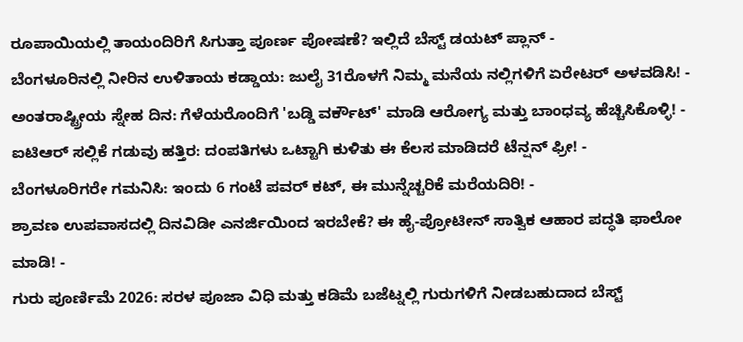ರೂಪಾಯಿಯಲ್ಲಿ ತಾಯಂದಿರಿಗೆ ಸಿಗುತ್ತಾ ಪೂರ್ಣ ಪೋಷಣೆ? ಇಲ್ಲಿದೆ ಬೆಸ್ಟ್ ಡಯಟ್ ಪ್ಲಾನ್ -
ಬೆಂಗಳೂರಿನಲ್ಲಿ ನೀರಿನ ಉಳಿತಾಯ ಕಡ್ಡಾಯ: ಜುಲೈ 31ರೊಳಗೆ ನಿಮ್ಮ ಮನೆಯ ನಲ್ಲಿಗಳಿಗೆ ಏರೇಟರ್ ಅಳವಡಿಸಿ! -
ಅಂತರಾಷ್ಟ್ರೀಯ ಸ್ನೇಹ ದಿನ: ಗೆಳೆಯರೊಂದಿಗೆ 'ಬಡ್ಡಿ ವರ್ಕೌಟ್' ಮಾಡಿ ಆರೋಗ್ಯ ಮತ್ತು ಬಾಂಧವ್ಯ ಹೆಚ್ಚಿಸಿಕೊಳ್ಳಿ! -
ಐಟಿಆರ್ ಸಲ್ಲಿಕೆ ಗಡುವು ಹತ್ತಿರ: ದಂಪತಿಗಳು ಒಟ್ಟಾಗಿ ಕುಳಿತು ಈ ಕೆಲಸ ಮಾಡಿದರೆ ಟೆನ್ಷನ್ ಫ್ರೀ! -
ಬೆಂಗಳೂರಿಗರೇ ಗಮನಿಸಿ: ಇಂದು 6 ಗಂಟೆ ಪವರ್ ಕಟ್, ಈ ಮುನ್ನೆಚ್ಚರಿಕೆ ಮರೆಯದಿರಿ! -
ಶ್ರಾವಣ ಉಪವಾಸದಲ್ಲಿ ದಿನವಿಡೀ ಎನರ್ಜಿಯಿಂದ ಇರಬೇಕೆ? ಈ ಹೈ-ಪ್ರೋಟೀನ್ ಸಾತ್ವಿಕ ಆಹಾರ ಪದ್ಧತಿ ಫಾಲೋ ಮಾಡಿ! -
ಗುರು ಪೂರ್ಣಿಮೆ 2026: ಸರಳ ಪೂಜಾ ವಿಧಿ ಮತ್ತು ಕಡಿಮೆ ಬಜೆಟ್ನಲ್ಲಿ ಗುರುಗಳಿಗೆ ನೀಡಬಹುದಾದ ಬೆಸ್ಟ್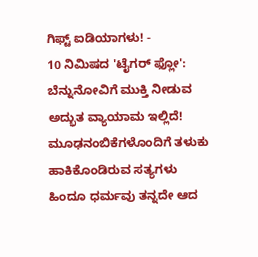ಗಿಫ್ಟ್ ಐಡಿಯಾಗಳು! -
10 ನಿಮಿಷದ 'ಟೈಗರ್ ಫ್ಲೋ': ಬೆನ್ನುನೋವಿಗೆ ಮುಕ್ತಿ ನೀಡುವ ಅದ್ಭುತ ವ್ಯಾಯಾಮ ಇಲ್ಲಿದೆ!
ಮೂಢನಂಬಿಕೆಗಳೊಂದಿಗೆ ತಳುಕು ಹಾಕಿಕೊಂಡಿರುವ ಸತ್ಯಗಳು
ಹಿಂದೂ ಧರ್ಮವು ತನ್ನದೇ ಆದ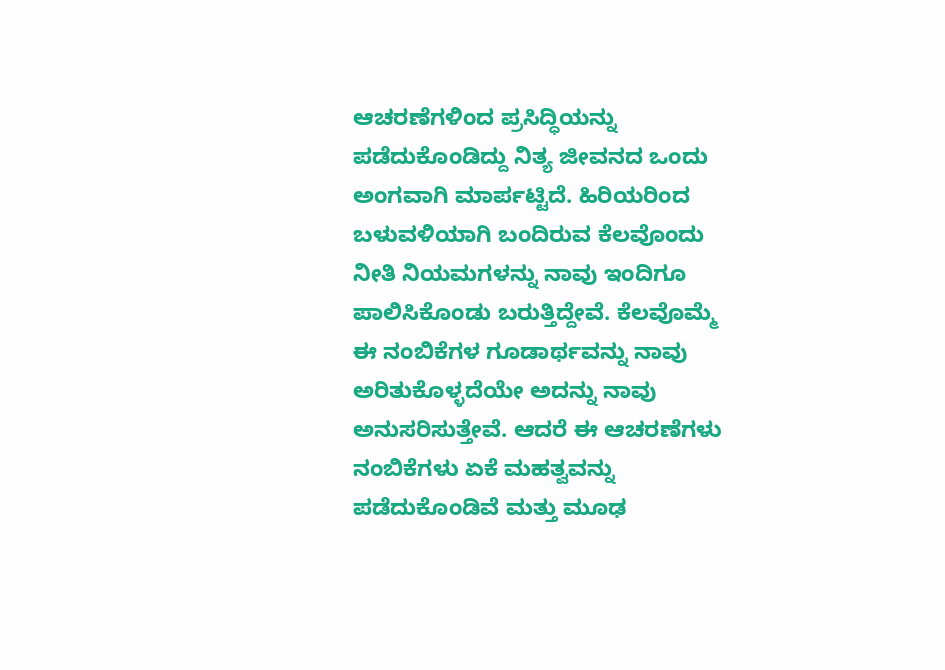ಆಚರಣೆಗಳಿಂದ ಪ್ರಸಿದ್ಧಿಯನ್ನು ಪಡೆದುಕೊಂಡಿದ್ದು ನಿತ್ಯ ಜೀವನದ ಒಂದು ಅಂಗವಾಗಿ ಮಾರ್ಪಟ್ಟಿದೆ. ಹಿರಿಯರಿಂದ ಬಳುವಳಿಯಾಗಿ ಬಂದಿರುವ ಕೆಲವೊಂದು ನೀತಿ ನಿಯಮಗಳನ್ನು ನಾವು ಇಂದಿಗೂ ಪಾಲಿಸಿಕೊಂಡು ಬರುತ್ತಿದ್ದೇವೆ. ಕೆಲವೊಮ್ಮೆ ಈ ನಂಬಿಕೆಗಳ ಗೂಡಾರ್ಥವನ್ನು ನಾವು ಅರಿತುಕೊಳ್ಳದೆಯೇ ಅದನ್ನು ನಾವು ಅನುಸರಿಸುತ್ತೇವೆ. ಆದರೆ ಈ ಆಚರಣೆಗಳು ನಂಬಿಕೆಗಳು ಏಕೆ ಮಹತ್ವವನ್ನು ಪಡೆದುಕೊಂಡಿವೆ ಮತ್ತು ಮೂಢ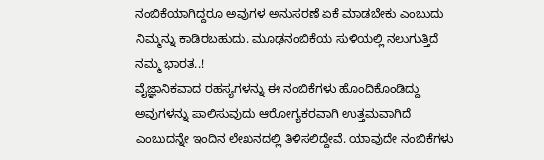ನಂಬಿಕೆಯಾಗಿದ್ದರೂ ಅವುಗಳ ಅನುಸರಣೆ ಏಕೆ ಮಾಡಬೇಕು ಎಂಬುದು ನಿಮ್ಮನ್ನು ಕಾಡಿರಬಹುದು. ಮೂಢನಂಬಿಕೆಯ ಸುಳಿಯಲ್ಲಿ ನಲುಗುತ್ತಿದೆ ನಮ್ಮ ಭಾರತ..!
ವೈಜ್ಞಾನಿಕವಾದ ರಹಸ್ಯಗಳನ್ನು ಈ ನಂಬಿಕೆಗಳು ಹೊಂದಿಕೊಂಡಿದ್ದು ಅವುಗಳನ್ನು ಪಾಲಿಸುವುದು ಆರೋಗ್ಯಕರವಾಗಿ ಉತ್ತಮವಾಗಿದೆ ಎಂಬುದನ್ನೇ ಇಂದಿನ ಲೇಖನದಲ್ಲಿ ತಿಳಿಸಲಿದ್ದೇವೆ. ಯಾವುದೇ ನಂಬಿಕೆಗಳು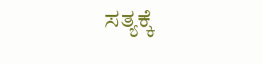ಸತ್ಯಕ್ಕೆ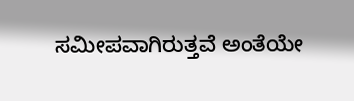ಸಮೀಪವಾಗಿರುತ್ತವೆ ಅಂತೆಯೇ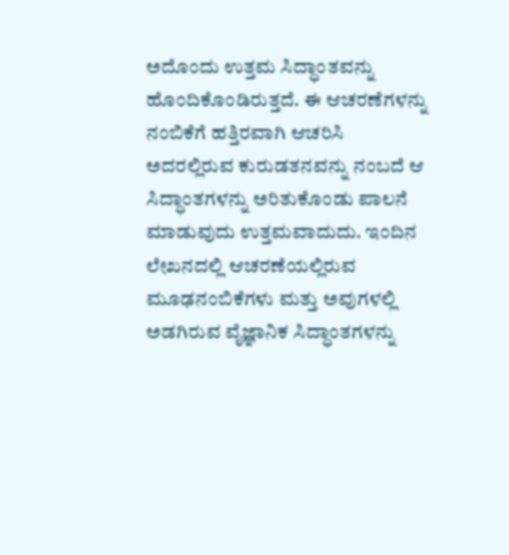ಅದೊಂದು ಉತ್ತಮ ಸಿದ್ಧಾಂತವನ್ನು ಹೊಂದಿಕೊಂಡಿರುತ್ತದೆ. ಈ ಆಚರಣೆಗಳನ್ನು ನಂಬಿಕೆಗೆ ಹತ್ತಿರವಾಗಿ ಆಚರಿಸಿ ಅದರಲ್ಲಿರುವ ಕುರುಡತನವನ್ನು ನಂಬದೆ ಆ ಸಿದ್ಧಾಂತಗಳನ್ನು ಅರಿತುಕೊಂಡು ಪಾಲನೆ ಮಾಡುವುದು ಉತ್ತಮವಾದುದು. ಇಂದಿನ ಲೇಖನದಲ್ಲಿ ಆಚರಣೆಯಲ್ಲಿರುವ ಮೂಢನಂಬಿಕೆಗಳು ಮತ್ತು ಅವುಗಳಲ್ಲಿ ಅಡಗಿರುವ ವೈಜ್ಞಾನಿಕ ಸಿದ್ಧಾಂತಗಳನ್ನು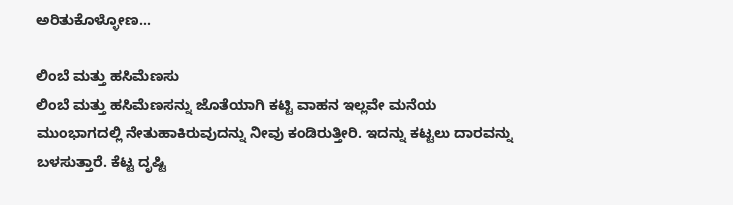ಅರಿತುಕೊಳ್ಳೋಣ...

ಲಿಂಬೆ ಮತ್ತು ಹಸಿಮೆಣಸು
ಲಿಂಬೆ ಮತ್ತು ಹಸಿಮೆಣಸನ್ನು ಜೊತೆಯಾಗಿ ಕಟ್ಟಿ ವಾಹನ ಇಲ್ಲವೇ ಮನೆಯ ಮುಂಭಾಗದಲ್ಲಿ ನೇತುಹಾಕಿರುವುದನ್ನು ನೀವು ಕಂಡಿರುತ್ತೀರಿ. ಇದನ್ನು ಕಟ್ಟಲು ದಾರವನ್ನು ಬಳಸುತ್ತಾರೆ. ಕೆಟ್ಟ ದೃಷ್ಟಿ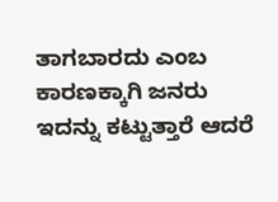ತಾಗಬಾರದು ಎಂಬ ಕಾರಣಕ್ಕಾಗಿ ಜನರು ಇದನ್ನು ಕಟ್ಟುತ್ತಾರೆ ಆದರೆ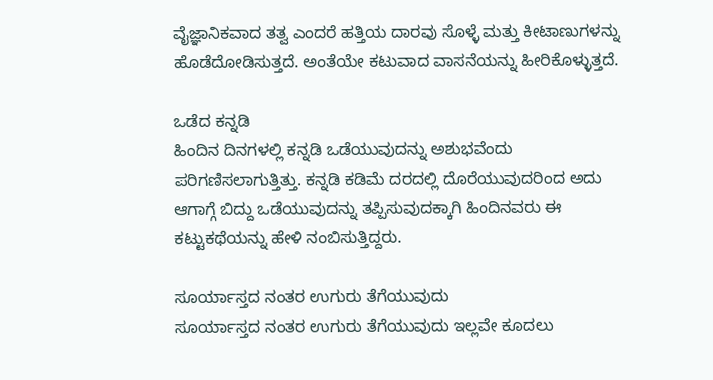ವೈಜ್ಞಾನಿಕವಾದ ತತ್ವ ಎಂದರೆ ಹತ್ತಿಯ ದಾರವು ಸೊಳ್ಳೆ ಮತ್ತು ಕೀಟಾಣುಗಳನ್ನು ಹೊಡೆದೋಡಿಸುತ್ತದೆ. ಅಂತೆಯೇ ಕಟುವಾದ ವಾಸನೆಯನ್ನು ಹೀರಿಕೊಳ್ಳುತ್ತದೆ.

ಒಡೆದ ಕನ್ನಡಿ
ಹಿಂದಿನ ದಿನಗಳಲ್ಲಿ ಕನ್ನಡಿ ಒಡೆಯುವುದನ್ನು ಅಶುಭವೆಂದು ಪರಿಗಣಿಸಲಾಗುತ್ತಿತ್ತು. ಕನ್ನಡಿ ಕಡಿಮೆ ದರದಲ್ಲಿ ದೊರೆಯುವುದರಿಂದ ಅದು ಆಗಾಗ್ಗೆ ಬಿದ್ದು ಒಡೆಯುವುದನ್ನು ತಪ್ಪಿಸುವುದಕ್ಕಾಗಿ ಹಿಂದಿನವರು ಈ ಕಟ್ಟುಕಥೆಯನ್ನು ಹೇಳಿ ನಂಬಿಸುತ್ತಿದ್ದರು.

ಸೂರ್ಯಾಸ್ತದ ನಂತರ ಉಗುರು ತೆಗೆಯುವುದು
ಸೂರ್ಯಾಸ್ತದ ನಂತರ ಉಗುರು ತೆಗೆಯುವುದು ಇಲ್ಲವೇ ಕೂದಲು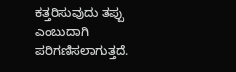ಕತ್ತರಿಸುವುದು ತಪ್ಪು ಎಂಬುದಾಗಿ ಪರಿಗಣಿಸಲಾಗುತ್ತದೆ.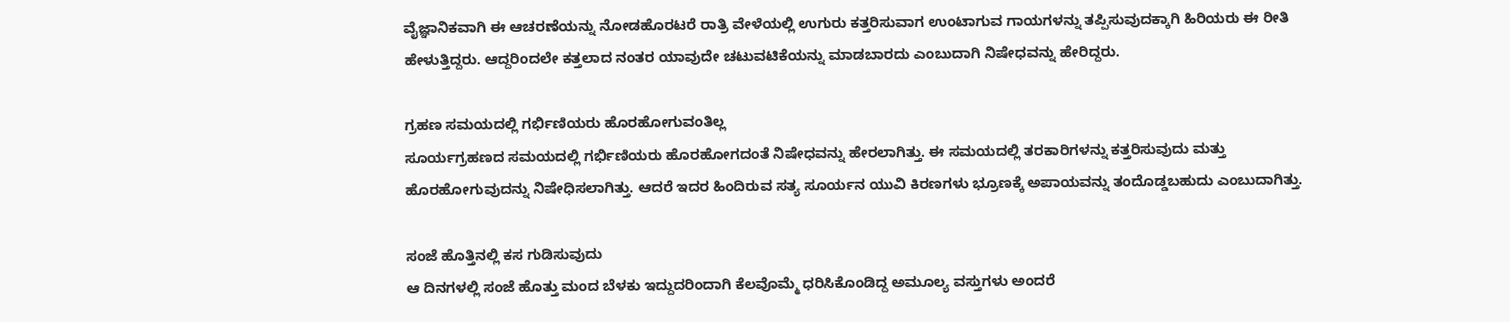ವೈಜ್ಞಾನಿಕವಾಗಿ ಈ ಆಚರಣೆಯನ್ನು ನೋಡಹೊರಟರೆ ರಾತ್ರಿ ವೇಳೆಯಲ್ಲಿ ಉಗುರು ಕತ್ತರಿಸುವಾಗ ಉಂಟಾಗುವ ಗಾಯಗಳನ್ನು ತಪ್ಪಿಸುವುದಕ್ಕಾಗಿ ಹಿರಿಯರು ಈ ರೀತಿ ಹೇಳುತ್ತಿದ್ದರು. ಆದ್ದರಿಂದಲೇ ಕತ್ತಲಾದ ನಂತರ ಯಾವುದೇ ಚಟುವಟಿಕೆಯನ್ನು ಮಾಡಬಾರದು ಎಂಬುದಾಗಿ ನಿಷೇಧವನ್ನು ಹೇರಿದ್ದರು.

ಗ್ರಹಣ ಸಮಯದಲ್ಲಿ ಗರ್ಭಿಣಿಯರು ಹೊರಹೋಗುವಂತಿಲ್ಲ
ಸೂರ್ಯಗ್ರಹಣದ ಸಮಯದಲ್ಲಿ ಗರ್ಭಿಣಿಯರು ಹೊರಹೋಗದಂತೆ ನಿಷೇಧವನ್ನು ಹೇರಲಾಗಿತ್ತು. ಈ ಸಮಯದಲ್ಲಿ ತರಕಾರಿಗಳನ್ನು ಕತ್ತರಿಸುವುದು ಮತ್ತು ಹೊರಹೋಗುವುದನ್ನು ನಿಷೇಧಿಸಲಾಗಿತ್ತು. ಆದರೆ ಇದರ ಹಿಂದಿರುವ ಸತ್ಯ ಸೂರ್ಯನ ಯುವಿ ಕಿರಣಗಳು ಭ್ರೂಣಕ್ಕೆ ಅಪಾಯವನ್ನು ತಂದೊಡ್ಡಬಹುದು ಎಂಬುದಾಗಿತ್ತು.

ಸಂಜೆ ಹೊತ್ತಿನಲ್ಲಿ ಕಸ ಗುಡಿಸುವುದು
ಆ ದಿನಗಳಲ್ಲಿ ಸಂಜೆ ಹೊತ್ತು ಮಂದ ಬೆಳಕು ಇದ್ದುದರಿಂದಾಗಿ ಕೆಲವೊಮ್ಮೆ ಧರಿಸಿಕೊಂಡಿದ್ದ ಅಮೂಲ್ಯ ವಸ್ತುಗಳು ಅಂದರೆ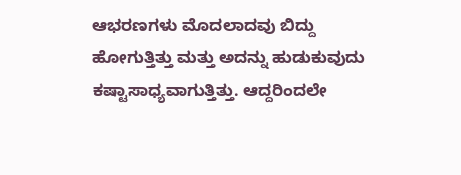ಆಭರಣಗಳು ಮೊದಲಾದವು ಬಿದ್ದು ಹೋಗುತ್ತಿತ್ತು ಮತ್ತು ಅದನ್ನು ಹುಡುಕುವುದು ಕಷ್ಟಾಸಾಧ್ಯವಾಗುತ್ತಿತ್ತು. ಆದ್ದರಿಂದಲೇ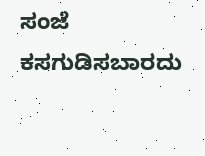ಸಂಜೆ ಕಸಗುಡಿಸಬಾರದು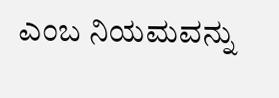ಎಂಬ ನಿಯಮವನ್ನು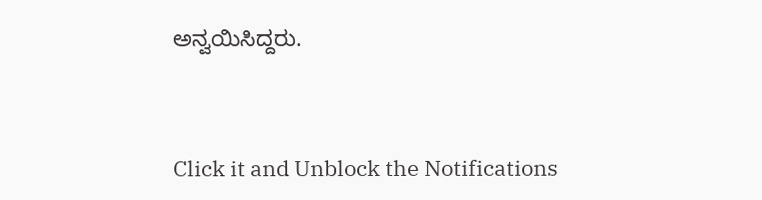ಅನ್ವಯಿಸಿದ್ದರು.



Click it and Unblock the Notifications